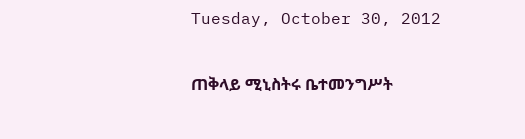Tuesday, October 30, 2012

ጠቅላይ ሚኒስትሩ ቤተመንግሥት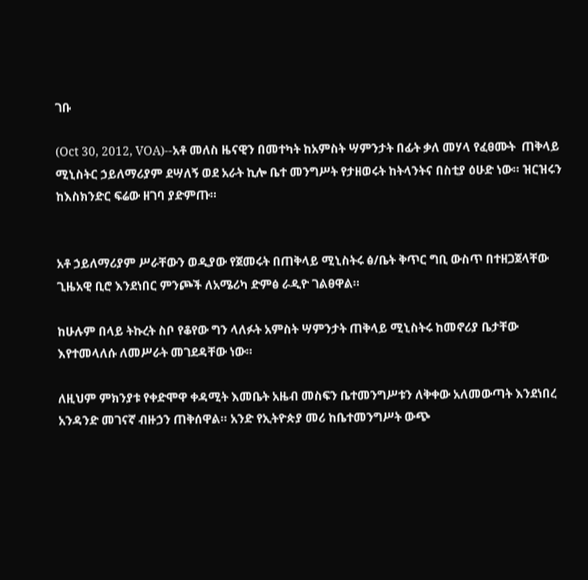ገቡ

(Oct 30, 2012, VOA)--አቶ መለስ ዜናዊን በመተካት ከአምስት ሣምንታት በፊት ቃለ መሃላ የፈፀሙት  ጠቅላይ ሚኒስትር ኃይለማሪያም ደሣለኝ ወደ አራት ኪሎ ቤተ መንግሥት የታዘወሩት ከትላንትና በስቲያ ዕሁድ ነው። ዝርዝሩን ከእስክንድር ፍሬው ዘገባ ያድምጡ።


አቶ ኃይለማሪያም ሥራቸውን ወዲያው የጀመሩት በጠቅላይ ሚኒስትሩ ፅ/ቤት ቅጥር ግቢ ውስጥ በተዘጋጀላቸው ጊዜአዊ ቢሮ እንደነበር ምንጮች ለአሜሪካ ድምፅ ራዲዮ ገልፀዋል።

ከሁሉም በላይ ትኩረት ስቦ የቆየው ግን ላለፉት አምስት ሣምንታት ጠቅላይ ሚኒስትሩ ከመኖሪያ ቤታቸው እየተመላለሱ ለመሥራት መገደዳቸው ነው።

ለዚህም ምክንያቱ የቀድሞዋ ቀዳሚት እመቤት አዜብ መስፍን ቤተመንግሥቱን ለቅቀው አለመውጣት እንደነበረ አንዳንድ መገናኛ ብዙኃን ጠቅሰዋል። አንድ የኢትዮጵያ መሪ ከቤተመንግሥት ውጭ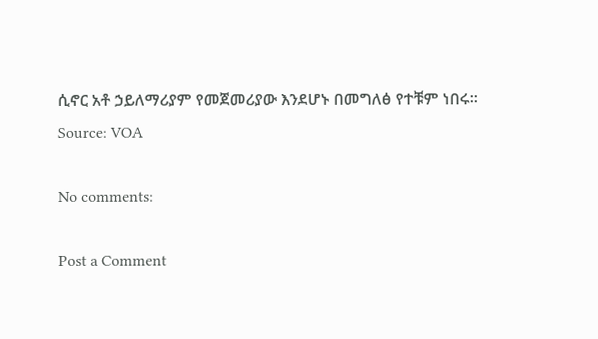ሲኖር አቶ ኃይለማሪያም የመጀመሪያው እንደሆኑ በመግለፅ የተቹም ነበሩ።
Source: VOA

No comments:

Post a Comment